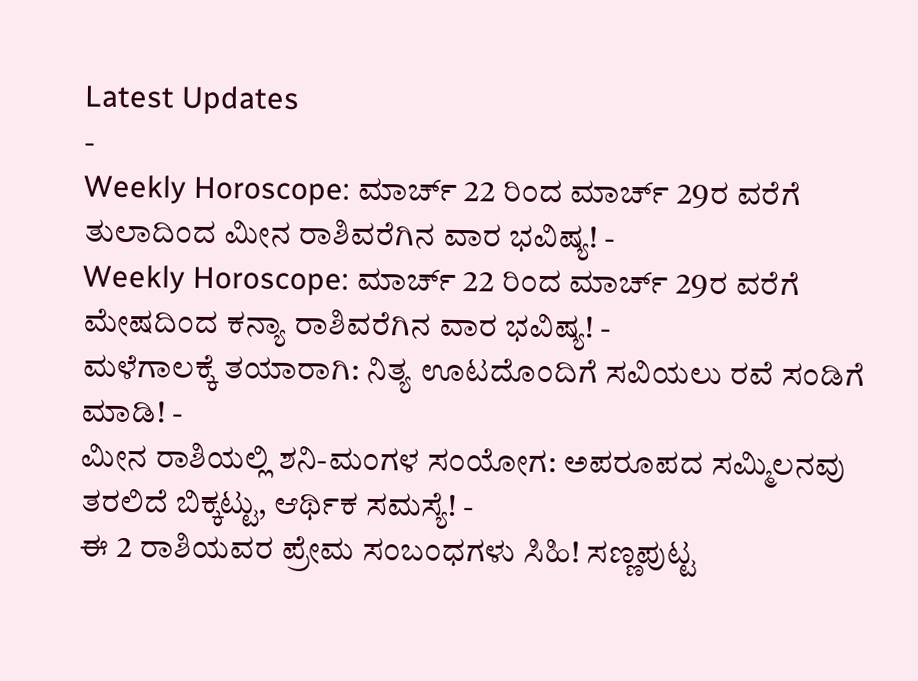Latest Updates
-
Weekly Horoscope: ಮಾರ್ಚ್ 22 ರಿಂದ ಮಾರ್ಚ್ 29ರ ವರೆಗೆ ತುಲಾದಿಂದ ಮೀನ ರಾಶಿವರೆಗಿನ ವಾರ ಭವಿಷ್ಯ! -
Weekly Horoscope: ಮಾರ್ಚ್ 22 ರಿಂದ ಮಾರ್ಚ್ 29ರ ವರೆಗೆ ಮೇಷದಿಂದ ಕನ್ಯಾ ರಾಶಿವರೆಗಿನ ವಾರ ಭವಿಷ್ಯ! -
ಮಳೆಗಾಲಕ್ಕೆ ತಯಾರಾಗಿ: ನಿತ್ಯ ಊಟದೊಂದಿಗೆ ಸವಿಯಲು ರವೆ ಸಂಡಿಗೆ ಮಾಡಿ! -
ಮೀನ ರಾಶಿಯಲ್ಲಿ ಶನಿ-ಮಂಗಳ ಸಂಯೋಗ: ಅಪರೂಪದ ಸಮ್ಮಿಲನವು ತರಲಿದೆ ಬಿಕ್ಕಟ್ಟು, ಆರ್ಥಿಕ ಸಮಸ್ಯೆ! -
ಈ 2 ರಾಶಿಯವರ ಪ್ರೇಮ ಸಂಬಂಧಗಳು ಸಿಹಿ! ಸಣ್ಣಪುಟ್ಟ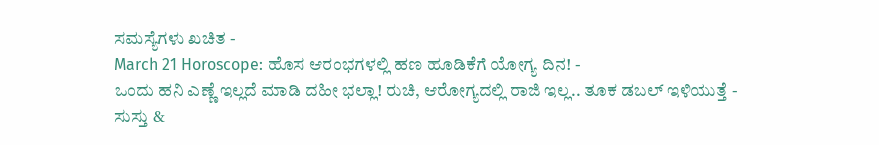ಸಮಸ್ಯೆಗಳು ಖಚಿತ -
March 21 Horoscope: ಹೊಸ ಆರಂಭಗಳಲ್ಲಿ ಹಣ ಹೂಡಿಕೆಗೆ ಯೋಗ್ಯ ದಿನ! -
ಒಂದು ಹನಿ ಎಣ್ಣೆ ಇಲ್ಲದೆ ಮಾಡಿ ದಹೀ ಭಲ್ಲಾ! ರುಚಿ, ಆರೋಗ್ಯದಲ್ಲಿ ರಾಜಿ ಇಲ್ಲ.. ತೂಕ ಡಬಲ್ ಇಳಿಯುತ್ತೆ -
ಸುಸ್ತು &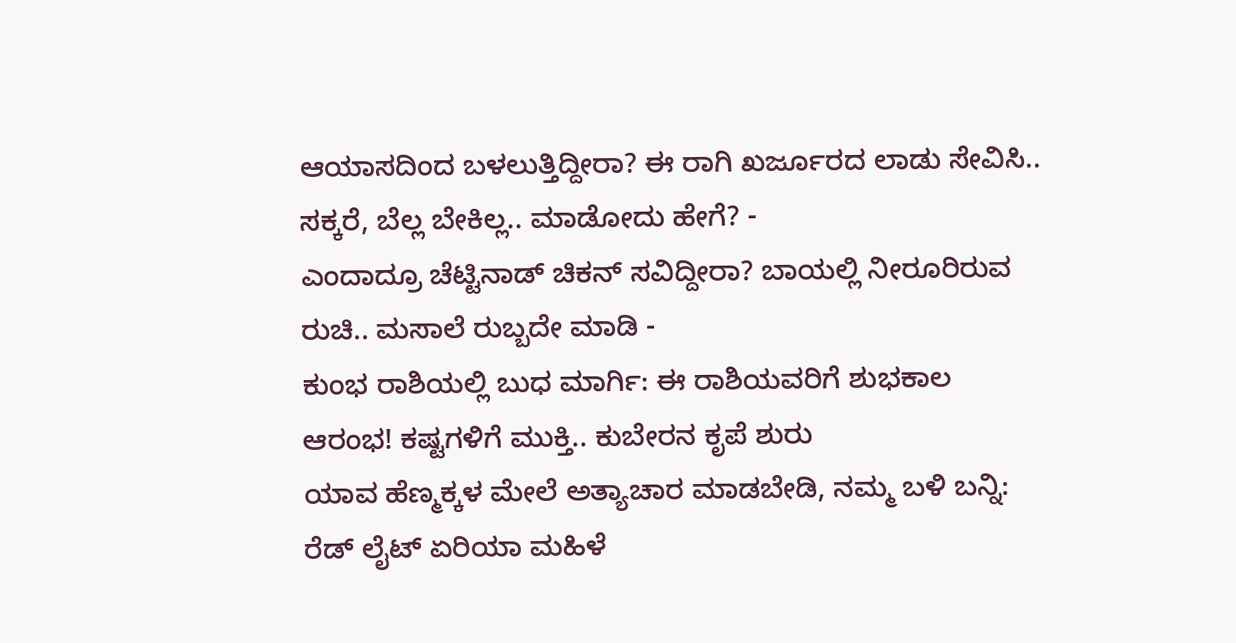ಆಯಾಸದಿಂದ ಬಳಲುತ್ತಿದ್ದೀರಾ? ಈ ರಾಗಿ ಖರ್ಜೂರದ ಲಾಡು ಸೇವಿಸಿ.. ಸಕ್ಕರೆ, ಬೆಲ್ಲ ಬೇಕಿಲ್ಲ.. ಮಾಡೋದು ಹೇಗೆ? -
ಎಂದಾದ್ರೂ ಚೆಟ್ಟಿನಾಡ್ ಚಿಕನ್ ಸವಿದ್ದೀರಾ? ಬಾಯಲ್ಲಿ ನೀರೂರಿರುವ ರುಚಿ.. ಮಸಾಲೆ ರುಬ್ಬದೇ ಮಾಡಿ -
ಕುಂಭ ರಾಶಿಯಲ್ಲಿ ಬುಧ ಮಾರ್ಗಿ: ಈ ರಾಶಿಯವರಿಗೆ ಶುಭಕಾಲ ಆರಂಭ! ಕಷ್ಟಗಳಿಗೆ ಮುಕ್ತಿ.. ಕುಬೇರನ ಕೃಪೆ ಶುರು
ಯಾವ ಹೆಣ್ಮಕ್ಕಳ ಮೇಲೆ ಅತ್ಯಾಚಾರ ಮಾಡಬೇಡಿ, ನಮ್ಮ ಬಳಿ ಬನ್ನಿ: ರೆಡ್ ಲೈಟ್ ಏರಿಯಾ ಮಹಿಳೆ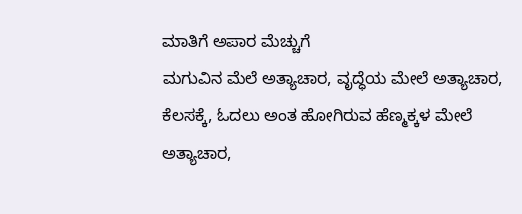ಮಾತಿಗೆ ಅಪಾರ ಮೆಚ್ಚುಗೆ
ಮಗುವಿನ ಮೆಲೆ ಅತ್ಯಾಚಾರ, ವೃದ್ಧೆಯ ಮೇಲೆ ಅತ್ಯಾಚಾರ, ಕೆಲಸಕ್ಕೆ, ಓದಲು ಅಂತ ಹೋಗಿರುವ ಹೆಣ್ಮಕ್ಕಳ ಮೇಲೆ ಅತ್ಯಾಚಾರ,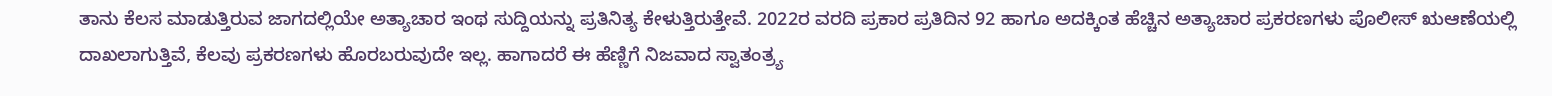ತಾನು ಕೆಲಸ ಮಾಡುತ್ತಿರುವ ಜಾಗದಲ್ಲಿಯೇ ಅತ್ಯಾಚಾರ ಇಂಥ ಸುದ್ದಿಯನ್ನು ಪ್ರತಿನಿತ್ಯ ಕೇಳುತ್ತಿರುತ್ತೇವೆ. 2022ರ ವರದಿ ಪ್ರಕಾರ ಪ್ರತಿದಿನ 92 ಹಾಗೂ ಅದಕ್ಕಿಂತ ಹೆಚ್ಚಿನ ಅತ್ಯಾಚಾರ ಪ್ರಕರಣಗಳು ಪೊಲೀಸ್ ಋಆಣೆಯಲ್ಲಿ ದಾಖಲಾಗುತ್ತಿವೆ, ಕೆಲವು ಪ್ರಕರಣಗಳು ಹೊರಬರುವುದೇ ಇಲ್ಲ. ಹಾಗಾದರೆ ಈ ಹೆಣ್ಣಿಗೆ ನಿಜವಾದ ಸ್ವಾತಂತ್ರ್ಯ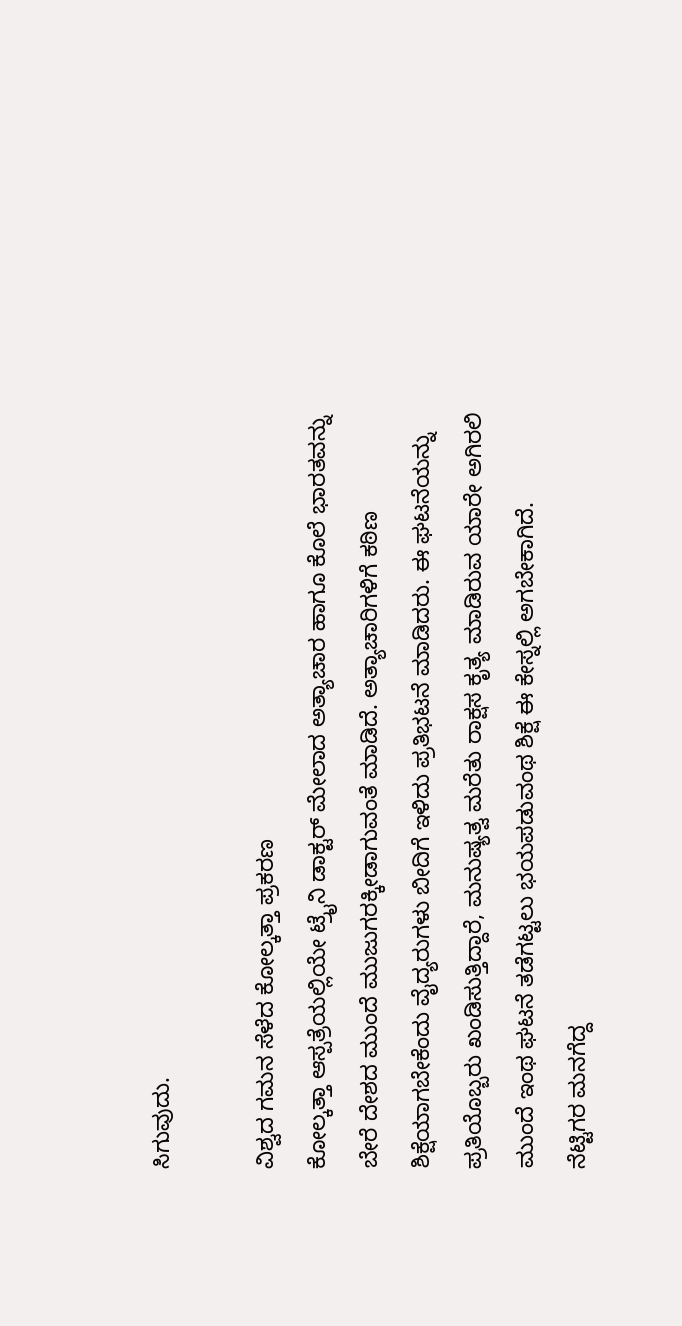ಸಿಗುವುದು.

ವಿಶ್ವದ ಗಮನ ಸೆಳೆದ ಕೋಲ್ಕತ್ತಾ ಪ್ರಕರಣ
ಕೋಲ್ಕತ್ತಾ ಆಸ್ಪತ್ರೆಯಲ್ಲಿಯೇ ಟ್ರೈನಿ ಡಾಕ್ಟರ್ ಮೇಲಾದ ಅತ್ಯಾಚಾರ ಹಾಗೂ ಕೊಲೆ ಭಾರತವನ್ನು ಬೇರೆ ದೇಶದ ಮುಂದೆ ಮುಜುಗರಕ್ಕೀಡಾಗುವಂತೆ ಮಾಡಿದೆ. ಅತ್ಯಾಚಾರಿಗಳಿಗೆ ಕಠಿಣ ಶಿಕ್ಷೆಯಾಗಬೇಕೆಂದು ವೈದ್ಯರುಗಳು ಬೀದಿಗೆ ಇಳಿದು ಪ್ರತಿಭಟನೆ ಮಾಡಿದರು. ಈ ಘಟನೆಯನ್ನು ಪ್ರತಿಯೊಬ್ಬರು ಖಂಡಿಸುತ್ತಿದ್ದಾರೆ, ಮನುಷ್ಯತ್ವ ಮರೆತು ರಾಕ್ಷಸ ಕೃತ್ಯ ಮಾಡಿರುವ ಯಾರೇ ಅಗಿರಲಿ ಮುಂದೆ ಇಂಥ ಘಟನೆ ತಡೆಗಟ್ಟಲು ಭಯಪಡುವಂಥ ಶಿಕ್ಷೆ ಈ ಕೇಸ್ನಲ್ಲಿ ಅಗಬೇಕಾಗಿದೆ.
ನೆಟ್ಟಿಗರ ಮನಗೆದ್ದ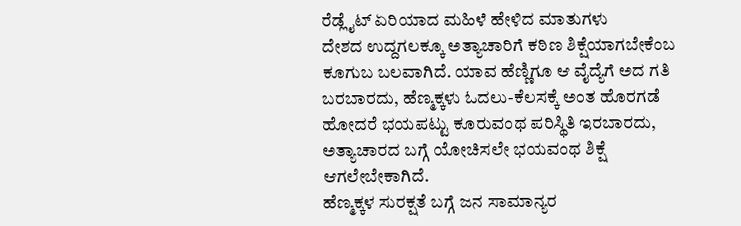ರೆಡ್ಲೈಟ್ ಏರಿಯಾದ ಮಹಿಳೆ ಹೇಳಿದ ಮಾತುಗಳು
ದೇಶದ ಉದ್ದಗಲಕ್ಕೂ ಅತ್ಯಾಚಾರಿಗೆ ಕಠಿಣ ಶಿಕ್ಷೆಯಾಗಬೇಕೆಂಬ ಕೂಗುಬ ಬಲವಾಗಿದೆ. ಯಾವ ಹೆಣ್ಣಿಗೂ ಆ ವೈದ್ಯೆಗೆ ಅದ ಗತಿ ಬರಬಾರದು, ಹೆಣ್ಮಕ್ಕಳು ಓದಲು-ಕೆಲಸಕ್ಕೆ ಅಂತ ಹೊರಗಡೆ ಹೋದರೆ ಭಯಪಟ್ಟು ಕೂರುವಂಥ ಪರಿಸ್ಥಿತಿ ಇರಬಾರದು, ಅತ್ಯಾಚಾರದ ಬಗ್ಗೆ ಯೋಚಿಸಲೇ ಭಯವಂಥ ಶಿಕ್ಷೆ ಆಗಲೇಬೇಕಾಗಿದೆ.
ಹೆಣ್ಮಕ್ಕಳ ಸುರಕ್ಷತೆ ಬಗ್ಗೆ ಜನ ಸಾಮಾನ್ಯರ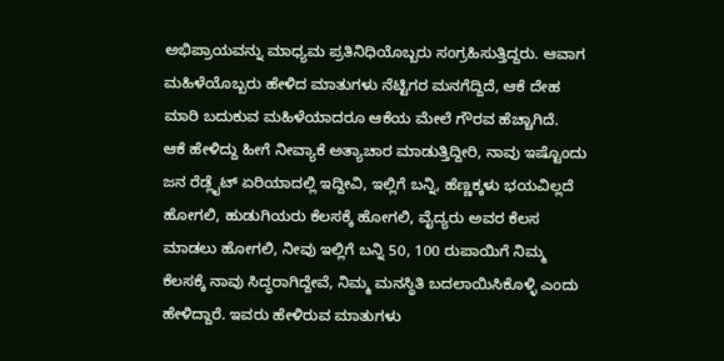ಅಭಿಪ್ರಾಯವನ್ನು ಮಾಧ್ಯಮ ಪ್ರತಿನಿಧಿಯೊಬ್ಬರು ಸಂಗ್ರಹಿಸುತ್ತಿದ್ದರು. ಆವಾಗ ಮಹಿಳೆಯೊಬ್ಬರು ಹೇಳಿದ ಮಾತುಗಳು ನೆಟ್ಟಿಗರ ಮನಗೆದ್ದಿದೆ, ಆಕೆ ದೇಹ ಮಾರಿ ಬದುಕುವ ಮಹಿಳೆಯಾದರೂ ಆಕೆಯ ಮೇಲೆ ಗೌರವ ಹೆಚ್ಚಾಗಿದೆ.
ಆಕೆ ಹೇಳಿದ್ದು ಹೀಗೆ ನೀವ್ಯಾಕೆ ಅತ್ಯಾಚಾರ ಮಾಡುತ್ತಿದ್ದೀರಿ, ನಾವು ಇಷ್ಟೊಂದು ಜನ ರೆಡ್ಲೈಟ್ ಏರಿಯಾದಲ್ಲಿ ಇದ್ದೀವಿ, ಇಲ್ಲಿಗೆ ಬನ್ನಿ, ಹೆಣ್ಣಕ್ಕಳು ಭಯವಿಲ್ಲದೆ ಹೋಗಲಿ, ಹುಡುಗಿಯರು ಕೆಲಸಕ್ಕೆ ಹೋಗಲಿ, ವೈದ್ಯರು ಅವರ ಕೆಲಸ ಮಾಡಲು ಹೋಗಲಿ, ನೀವು ಇಲ್ಲಿಗೆ ಬನ್ನಿ 50, 100 ರುಪಾಯಿಗೆ ನಿಮ್ಮ ಕೆಲಸಕ್ಕೆ ನಾವು ಸಿದ್ಧರಾಗಿದ್ದೇವೆ, ನಿಮ್ಮ ಮನಸ್ಥಿತಿ ಬದಲಾಯಿಸಿಕೊಳ್ಳಿ ಎಂದು ಹೇಳಿದ್ದಾರೆ. ಇವರು ಹೇಳಿರುವ ಮಾತುಗಳು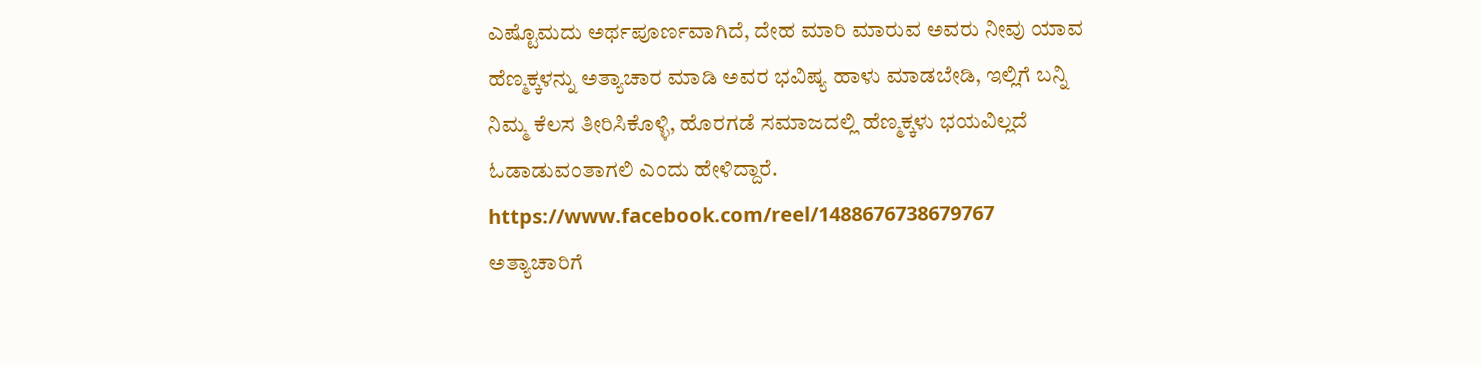ಎಷ್ಟೊಮದು ಅರ್ಥಪೂರ್ಣವಾಗಿದೆ, ದೇಹ ಮಾರಿ ಮಾರುವ ಅವರು ನೀವು ಯಾವ ಹೆಣ್ಮಕ್ಕಳನ್ನು ಅತ್ಯಾಚಾರ ಮಾಡಿ ಅವರ ಭವಿಷ್ಯ ಹಾಳು ಮಾಡಬೇಡಿ, ಇಲ್ಲಿಗೆ ಬನ್ನಿ ನಿಮ್ಮ ಕೆಲಸ ತೀರಿಸಿಕೊಳ್ಳಿ, ಹೊರಗಡೆ ಸಮಾಜದಲ್ಲಿ ಹೆಣ್ಮಕ್ಕಳು ಭಯವಿಲ್ಲದೆ ಓಡಾಡುವಂತಾಗಲಿ ಎಂದು ಹೇಳಿದ್ದಾರೆ.
https://www.facebook.com/reel/1488676738679767
ಅತ್ಯಾಚಾರಿಗೆ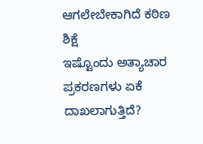ಆಗಲೇಬೇಕಾಗಿದೆ ಕಠಿಣ ಶಿಕ್ಷೆ
ಇಷ್ಟೊಂದು ಅತ್ಯಾಚಾರ ಪ್ರಕರಣಗಳು ಏಕೆ ದಾಖಲಾಗುತ್ತಿದೆ?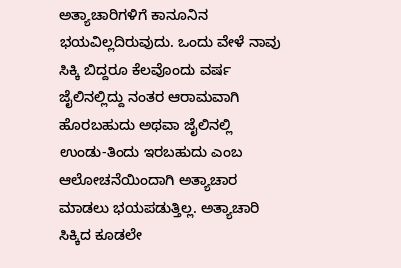ಅತ್ಯಾಚಾರಿಗಳಿಗೆ ಕಾನೂನಿನ ಭಯವಿಲ್ಲದಿರುವುದು. ಒಂದು ವೇಳೆ ನಾವು ಸಿಕ್ಕಿ ಬಿದ್ದರೂ ಕೆಲವೊಂದು ವರ್ಷ ಜೈಲಿನಲ್ಲಿದ್ದು ನಂತರ ಆರಾಮವಾಗಿ ಹೊರಬಹುದು ಅಥವಾ ಜೈಲಿನಲ್ಲಿ ಉಂಡು-ತಿಂದು ಇರಬಹುದು ಎಂಬ ಆಲೋಚನೆಯಿಂದಾಗಿ ಅತ್ಯಾಚಾರ ಮಾಡಲು ಭಯಪಡುತ್ತಿಲ್ಲ. ಅತ್ಯಾಚಾರಿ ಸಿಕ್ಕಿದ ಕೂಡಲೇ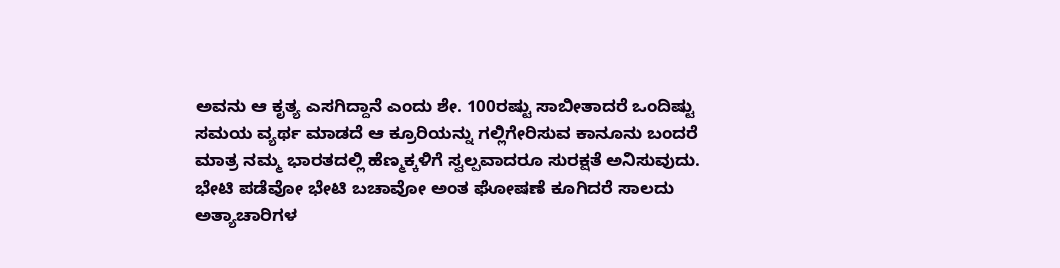ಅವನು ಆ ಕೃತ್ಯ ಎಸಗಿದ್ದಾನೆ ಎಂದು ಶೇ. 100ರಷ್ಟು ಸಾಬೀತಾದರೆ ಒಂದಿಷ್ಟು ಸಮಯ ವ್ಯರ್ಥ ಮಾಡದೆ ಆ ಕ್ರೂರಿಯನ್ನು ಗಲ್ಲಿಗೇರಿಸುವ ಕಾನೂನು ಬಂದರೆ ಮಾತ್ರ ನಮ್ಮ ಭಾರತದಲ್ಲಿ ಹೆಣ್ಮಕ್ಕಳಿಗೆ ಸ್ವಲ್ಪವಾದರೂ ಸುರಕ್ಷತೆ ಅನಿಸುವುದು.
ಭೇಟಿ ಪಡೆವೋ ಭೇಟಿ ಬಚಾವೋ ಅಂತ ಘೋಷಣೆ ಕೂಗಿದರೆ ಸಾಲದು ಅತ್ಯಾಚಾರಿಗಳ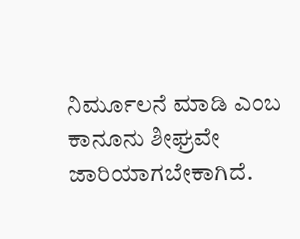ನಿರ್ಮೂಲನೆ ಮಾಡಿ ಎಂಬ ಕಾನೂನು ಶೀಘ್ರವೇ ಜಾರಿಯಾಗಬೇಕಾಗಿದೆ.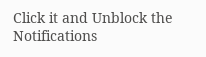Click it and Unblock the Notifications